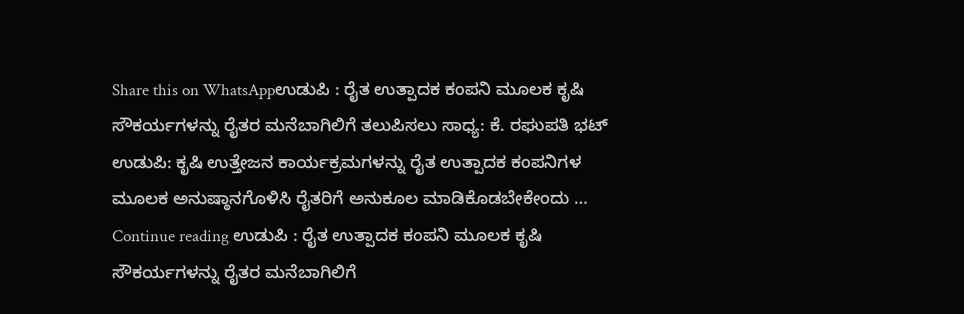Share this on WhatsAppಉಡುಪಿ : ರೈತ ಉತ್ಪಾದಕ ಕಂಪನಿ ಮೂಲಕ ಕೃಷಿ ಸೌಕರ್ಯಗಳನ್ನು ರೈತರ ಮನೆಬಾಗಿಲಿಗೆ ತಲುಪಿಸಲು ಸಾಧ್ಯ: ಕೆ. ರಘುಪತಿ ಭಟ್ ಉಡುಪಿ: ಕೃಷಿ ಉತ್ತೇಜನ ಕಾರ್ಯಕ್ರಮಗಳನ್ನು ರೈತ ಉತ್ಪಾದಕ ಕಂಪನಿಗಳ ಮೂಲಕ ಅನುಷ್ಠಾನಗೊಳಿಸಿ ರೈತರಿಗೆ ಅನುಕೂಲ ಮಾಡಿಕೊಡಬೇಕೇಂದು … Continue reading ಉಡುಪಿ : ರೈತ ಉತ್ಪಾದಕ ಕಂಪನಿ ಮೂಲಕ ಕೃಷಿ ಸೌಕರ್ಯಗಳನ್ನು ರೈತರ ಮನೆಬಾಗಿಲಿಗೆ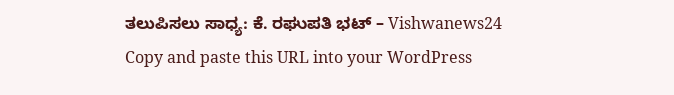ತಲುಪಿಸಲು ಸಾಧ್ಯ: ಕೆ. ರಘುಪತಿ ಭಟ್ – Vishwanews24
Copy and paste this URL into your WordPress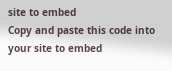site to embed
Copy and paste this code into your site to embed